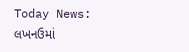Today News: લખનઉમાં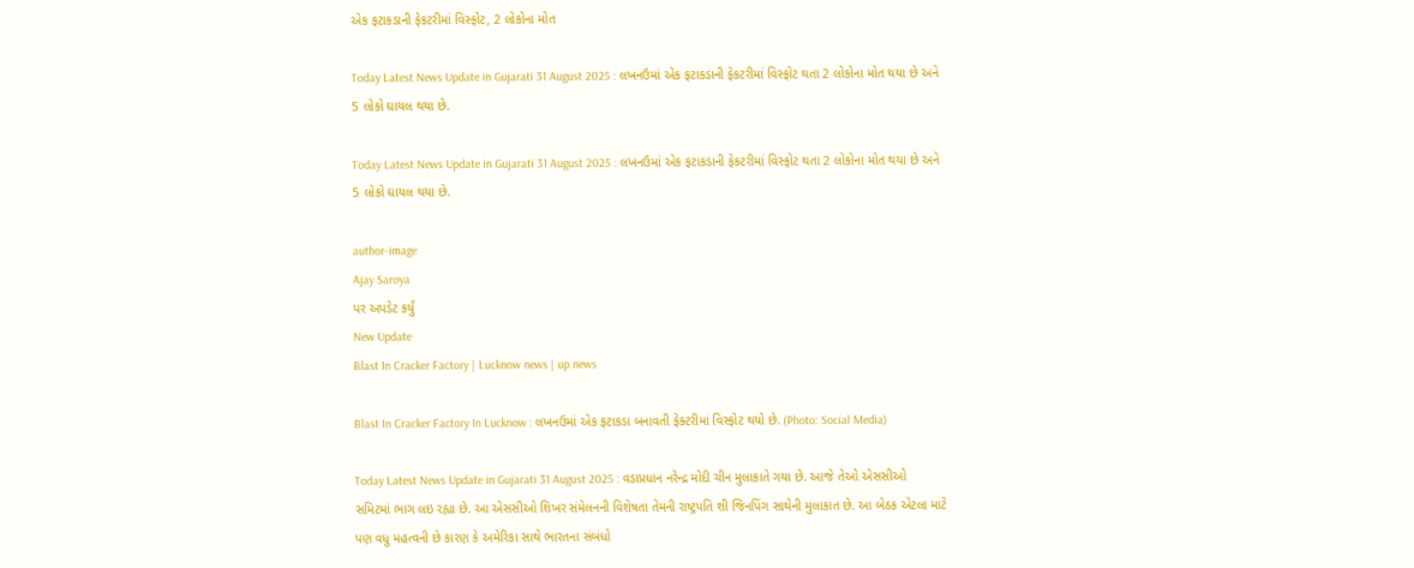એક ફટાકડાની ફેકટરીમાં વિસ્ફોટ, 2 લોકોના મોત

Today Latest News Update in Gujarati 31 August 2025 : લખનઉમાં એક ફટાકડાની ફેકટરીમાં વિસ્ફોટ થતા 2 લોકોના મોત થયા છે અને 5 લોકો ઘાયલ થયા છે.

Today Latest News Update in Gujarati 31 August 2025 : લખનઉમાં એક ફટાકડાની ફેકટરીમાં વિસ્ફોટ થતા 2 લોકોના મોત થયા છે અને 5 લોકો ઘાયલ થયા છે.

author-image
Ajay Saroya
પર અપડેટ કર્યું
New Update
Blast In Cracker Factory | Lucknow news | up news

Blast In Cracker Factory In Lucknow : લખનઉમાં એક ફટાકડા બનાવતી ફેક્ટરીમાં વિસ્ફોટ થયો છે. (Photo: Social Media)

Today Latest News Update in Gujarati 31 August 2025 : વડાપ્રધાન નરેન્દ્ર મોદી ચીન મુલાકાતે ગયા છે. આજે તેઓ એસસીઓ સમિટમાં ભાગ લઇ રહ્યા છે. આ એસસીઓ શિખર સંમેલનની વિશેષતા તેમની રાષ્ટ્રપતિ શી જિનપિંગ સાથેની મુલાકાત છે. આ બેઠક એટલા માટે પણ વધુ મહત્વની છે કારણ કે અમેરિકા સાથે ભારતના સંબંધો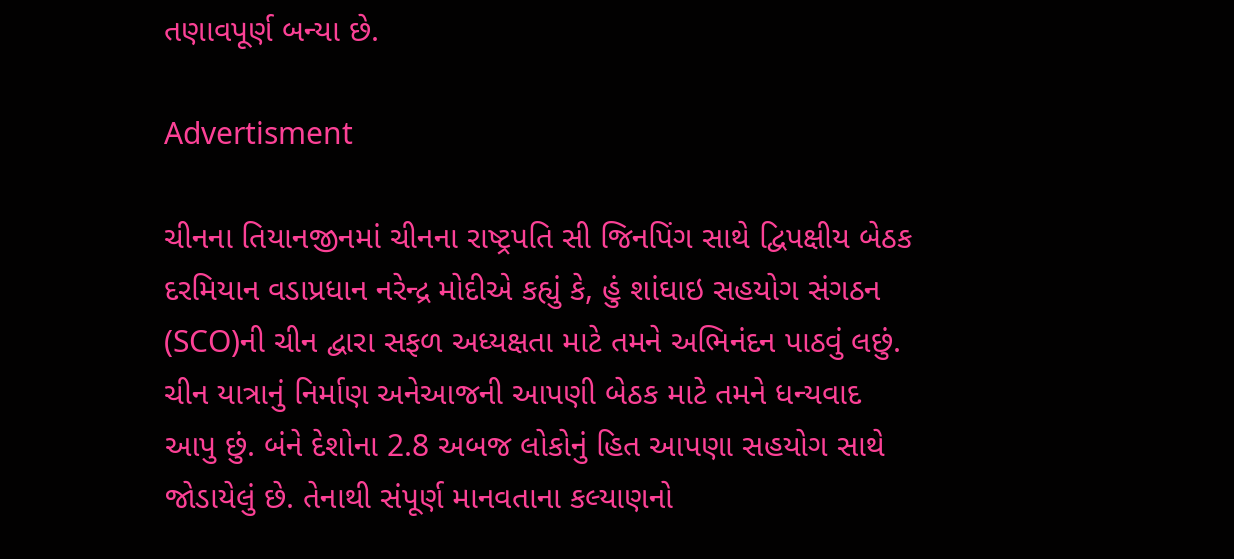તણાવપૂર્ણ બન્યા છે.

Advertisment

ચીનના તિયાનજીનમાં ચીનના રાષ્ટ્રપતિ સી જિનપિંગ સાથે દ્વિપક્ષીય બેઠક દરમિયાન વડાપ્રધાન નરેન્દ્ર મોદીએ કહ્યું કે, હું શાંઘાઇ સહયોગ સંગઠન (SCO)ની ચીન દ્વારા સફળ અધ્યક્ષતા માટે તમને અભિનંદન પાઠવું લછું. ચીન યાત્રાનું નિર્માણ અનેઆજની આપણી બેઠક માટે તમને ધન્યવાદ આપુ છું. બંને દેશોના 2.8 અબજ લોકોનું હિત આપણા સહયોગ સાથે જોડાયેલું છે. તેનાથી સંપૂર્ણ માનવતાના કલ્યાણનો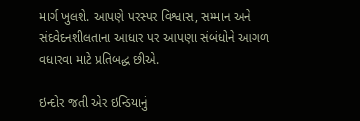માર્ગ ખુલશે. આપણે પરસ્પર વિશ્વાસ, સમ્માન અને સંદવેદનશીલતાના આધાર પર આપણા સંબંધોને આગળ વધારવા માટે પ્રતિબદ્ધ છીએ.

ઇન્દોર જતી એર ઇન્ડિયાનું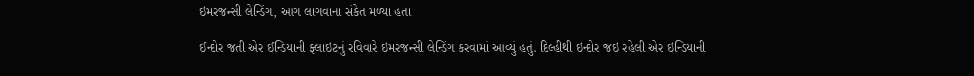ઇમરજન્સી લેન્ડિંગ, આગ લાગવાના સંકેત મળ્યા હતા

ઈન્દોર જતી એર ઈન્ડિયાની ફ્લાઇટનું રવિવારે ઇમરજન્સી લેન્ડિંગ કરવામાં આવ્યું હતું. દિલ્હીથી ઇન્દોર જઇ રહેલી એર ઇન્ડિયાની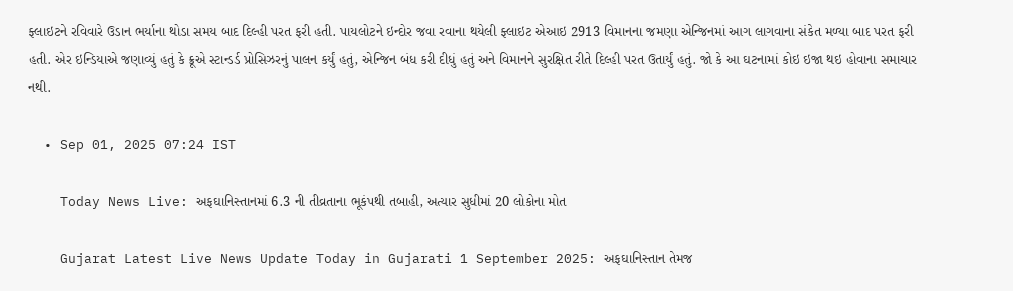ફ્લાઇટને રવિવારે ઉડાન ભર્યાના થોડા સમય બાદ દિલ્હી પરત ફરી હતી. પાયલોટને ઇન્દોર જવા રવાના થયેલી ફ્લાઇટ એઆઇ 2913 વિમાનના જમણા એન્જિનમાં આગ લાગવાના સંકેત મળ્યા બાદ પરત ફરી હતી. એર ઇન્ડિયાએ જણાવ્યું હતું કે ક્રૂએ સ્ટાન્ડર્ડ પ્રોસિઝરનું પાલન કર્યું હતું, એન્જિન બંધ કરી દીધું હતું અને વિમાનને સુરક્ષિત રીતે દિલ્હી પરત ઉતાર્યું હતું. જો કે આ ઘટનામાં કોઇ ઇજા થઇ હોવાના સમાચાર નથી.

  • Sep 01, 2025 07:24 IST

    Today News Live: અફઘાનિસ્તાનમાં 6.3 ની તીવ્રતાના ભૂકંપથી તબાહી, અત્યાર સુધીમાં 20 લોકોના મોત

    Gujarat Latest Live News Update Today in Gujarati 1 September 2025: અફઘાનિસ્તાન તેમજ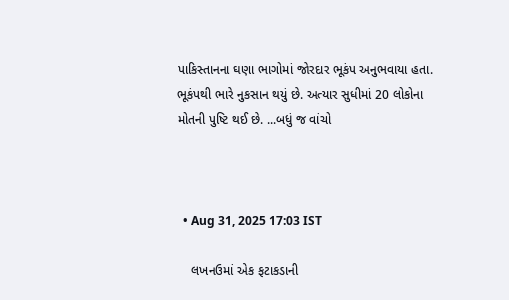પાકિસ્તાનના ઘણા ભાગોમાં જોરદાર ભૂકંપ અનુભવાયા હતા. ભૂકંપથી ભારે નુકસાન થયું છે. અત્યાર સુધીમાં 20 લોકોના મોતની પુષ્ટિ થઈ છે. ...બધું જ વાંચો



  • Aug 31, 2025 17:03 IST

    લખનઉમાં એક ફટાકડાની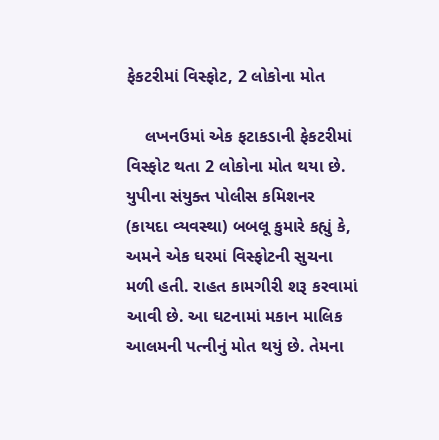ફેકટરીમાં વિસ્ફોટ, 2 લોકોના મોત

    લખનઉમાં એક ફટાકડાની ફેકટરીમાં વિસ્ફોટ થતા 2 લોકોના મોત થયા છે. યુપીના સંયુક્ત પોલીસ કમિશનર (કાયદા વ્યવસ્થા) બબલૂ કુમારે કહ્યું કે, અમને એક ઘરમાં વિસ્ફોટની સુચના મળી હતી. રાહત કામગીરી શરૂ કરવામાં આવી છે. આ ઘટનામાં મકાન માલિક આલમની પત્નીનું મોત થયું છે. તેમના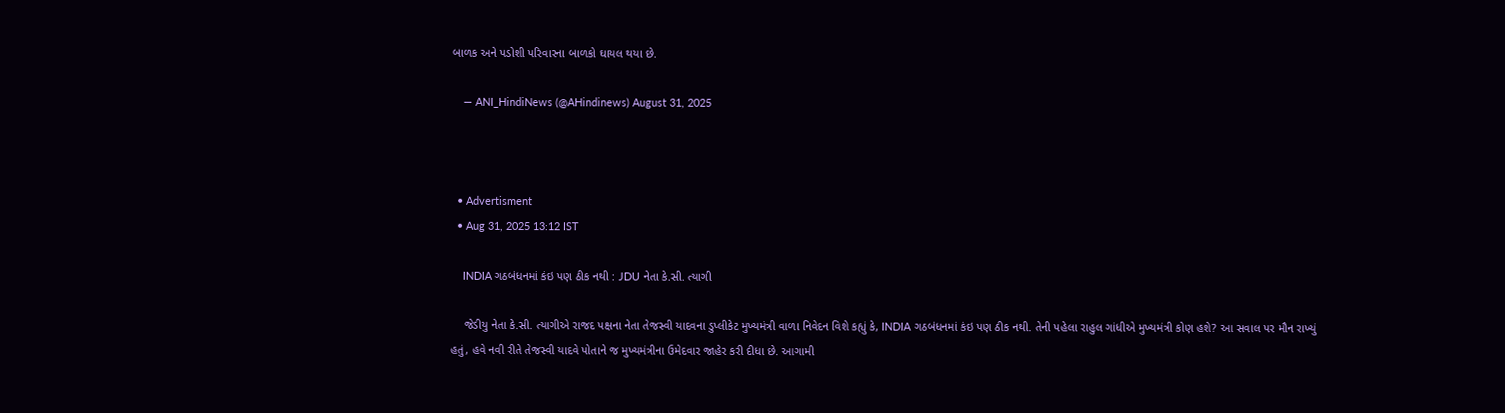બાળક અને પડોશી પરિવારના બાળકો ઘાયલ થયા છે.

    — ANI_HindiNews (@AHindinews) August 31, 2025



  • Advertisment
  • Aug 31, 2025 13:12 IST

    INDIA ગઠબંધનમાં કંઇ પણ ઠીક નથી : JDU નેતા કે.સી. ત્યાગી

    જેડીયુ નેતા કે.સી. ત્યાગીએ રાજદ પક્ષના નેતા તેજસ્વી યાદવના ડુપ્લીકેટ મુખ્યમંત્રી વાળા નિવેદન વિશે કહ્યું કે, INDIA ગઠબંધનમાં કંઇ પણ ઠીક નથી. તેની પહેલા રાહુલ ગાંધીએ મુખ્યમંત્રી કોણ હશે? આ સવાલ પર મૌન રાખ્યું હતું, હવે નવી રીતે તેજસ્વી યાદવે પોતાને જ મુખ્યમંત્રીના ઉમેદવાર જાહેર કરી દીધા છે. આગામી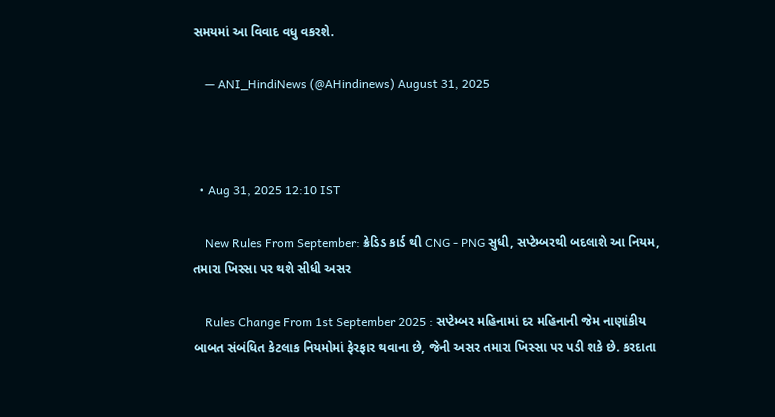સમયમાં આ વિવાદ વધુ વકરશે.

    — ANI_HindiNews (@AHindinews) August 31, 2025



  • Aug 31, 2025 12:10 IST

    New Rules From September: ક્રેડિડ કાર્ડ થી CNG - PNG સુધી, સપ્ટેમ્બરથી બદલાશે આ નિયમ, તમારા ખિસ્સા પર થશે સીધી અસર

    Rules Change From 1st September 2025 : સપ્ટેમ્બર મહિનામાં દર મહિનાની જેમ નાણાંકીય બાબત સંબંધિત કેટલાક નિયમોમાં ફેરફાર થવાના છે, જેની અસર તમારા ખિસ્સા પર પડી શકે છે. કરદાતા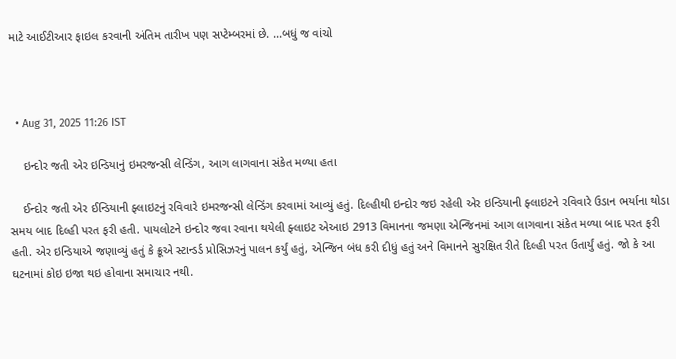માટે આઈટીઆર ફાઇલ કરવાની અંતિમ તારીખ પણ સપ્ટેમ્બરમાં છે. ...બધું જ વાંચો



  • Aug 31, 2025 11:26 IST

    ઇન્દોર જતી એર ઇન્ડિયાનું ઇમરજન્સી લેન્ડિંગ, આગ લાગવાના સંકેત મળ્યા હતા

    ઈન્દોર જતી એર ઈન્ડિયાની ફ્લાઇટનું રવિવારે ઇમરજન્સી લેન્ડિંગ કરવામાં આવ્યું હતું. દિલ્હીથી ઇન્દોર જઇ રહેલી એર ઇન્ડિયાની ફ્લાઇટને રવિવારે ઉડાન ભર્યાના થોડા સમય બાદ દિલ્હી પરત ફરી હતી. પાયલોટને ઇન્દોર જવા રવાના થયેલી ફ્લાઇટ એઆઇ 2913 વિમાનના જમણા એન્જિનમાં આગ લાગવાના સંકેત મળ્યા બાદ પરત ફરી હતી. એર ઇન્ડિયાએ જણાવ્યું હતું કે ક્રૂએ સ્ટાન્ડર્ડ પ્રોસિઝરનું પાલન કર્યું હતું, એન્જિન બંધ કરી દીધું હતું અને વિમાનને સુરક્ષિત રીતે દિલ્હી પરત ઉતાર્યું હતું. જો કે આ ઘટનામાં કોઇ ઇજા થઇ હોવાના સમાચાર નથી.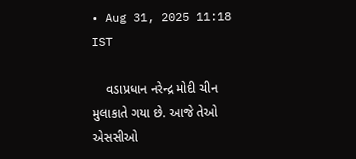• Aug 31, 2025 11:18 IST

    વડાપ્રધાન નરેન્દ્ર મોદી ચીન મુલાકાતે ગયા છે. આજે તેઓ એસસીઓ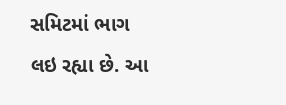સમિટમાં ભાગ લઇ રહ્યા છે. આ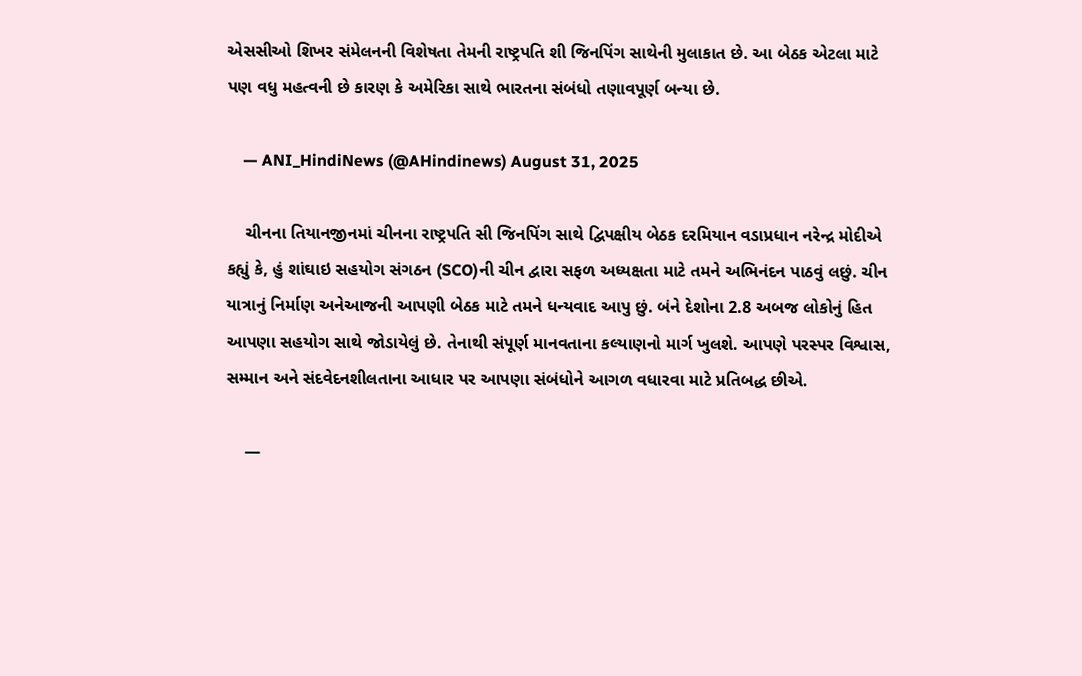એસસીઓ શિખર સંમેલનની વિશેષતા તેમની રાષ્ટ્રપતિ શી જિનપિંગ સાથેની મુલાકાત છે. આ બેઠક એટલા માટે પણ વધુ મહત્વની છે કારણ કે અમેરિકા સાથે ભારતના સંબંધો તણાવપૂર્ણ બન્યા છે.

    — ANI_HindiNews (@AHindinews) August 31, 2025

    ચીનના તિયાનજીનમાં ચીનના રાષ્ટ્રપતિ સી જિનપિંગ સાથે દ્વિપક્ષીય બેઠક દરમિયાન વડાપ્રધાન નરેન્દ્ર મોદીએ કહ્યું કે, હું શાંઘાઇ સહયોગ સંગઠન (SCO)ની ચીન દ્વારા સફળ અધ્યક્ષતા માટે તમને અભિનંદન પાઠવું લછું. ચીન યાત્રાનું નિર્માણ અનેઆજની આપણી બેઠક માટે તમને ધન્યવાદ આપુ છું. બંને દેશોના 2.8 અબજ લોકોનું હિત આપણા સહયોગ સાથે જોડાયેલું છે. તેનાથી સંપૂર્ણ માનવતાના કલ્યાણનો માર્ગ ખુલશે. આપણે પરસ્પર વિશ્વાસ, સમ્માન અને સંદવેદનશીલતાના આધાર પર આપણા સંબંધોને આગળ વધારવા માટે પ્રતિબદ્ધ છીએ.

    —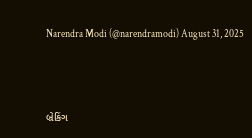Narendra Modi (@narendramodi) August 31, 2025



બ્રેકિંગ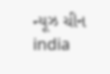ન્યૂઝ ચીન india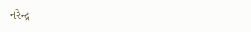નરેન્દ્ર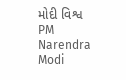મોદી વિશ્વ PM Narendra Modi